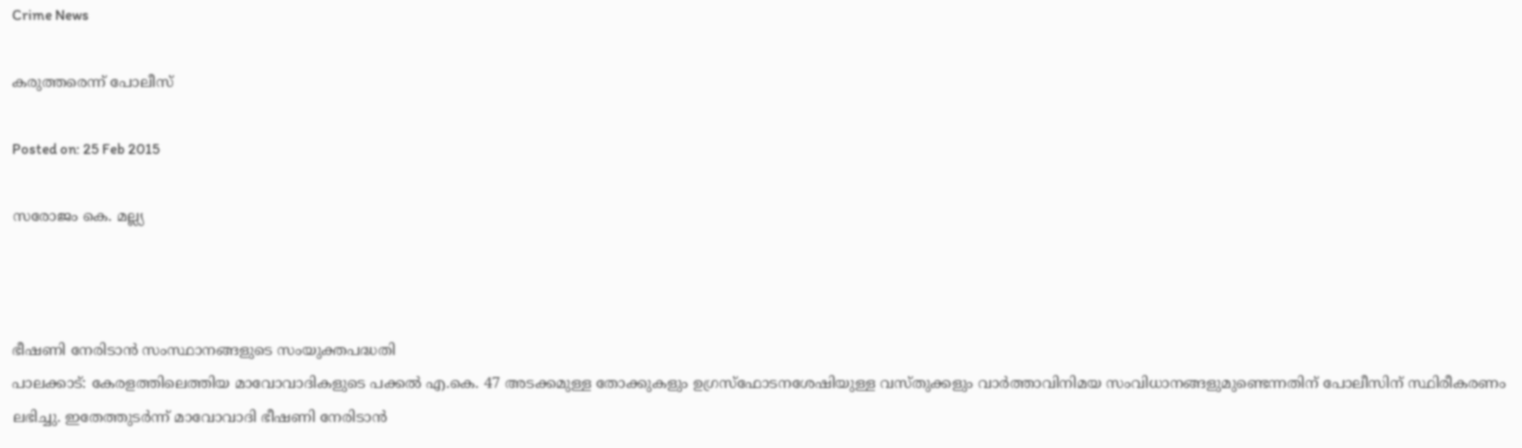Crime News

കരുത്തരെന്ന് പോലീസ്‌

Posted on: 25 Feb 2015

സരോജം കെ. മല്ല്യ



ഭീഷണി നേരിടാന്‍ സംസ്ഥാനങ്ങളുടെ സംയുക്തപദ്ധതി
പാലക്കാട്: കേരളത്തിലെത്തിയ മാവോവാദികളുടെ പക്കല്‍ എ.കെ. 47 അടക്കമുള്ള തോക്കുകളും ഉഗ്രസ്‌ഫോടനശേഷിയുള്ള വസ്തുക്കളും വാര്‍ത്താവിനിമയ സംവിധാനങ്ങളുമുണ്ടെന്നതിന് പോലീസിന് സ്ഥിരീകരണം ലഭിച്ചു. ഇതേത്തുടര്‍ന്ന് മാവോവാദി ഭീഷണി നേരിടാന്‍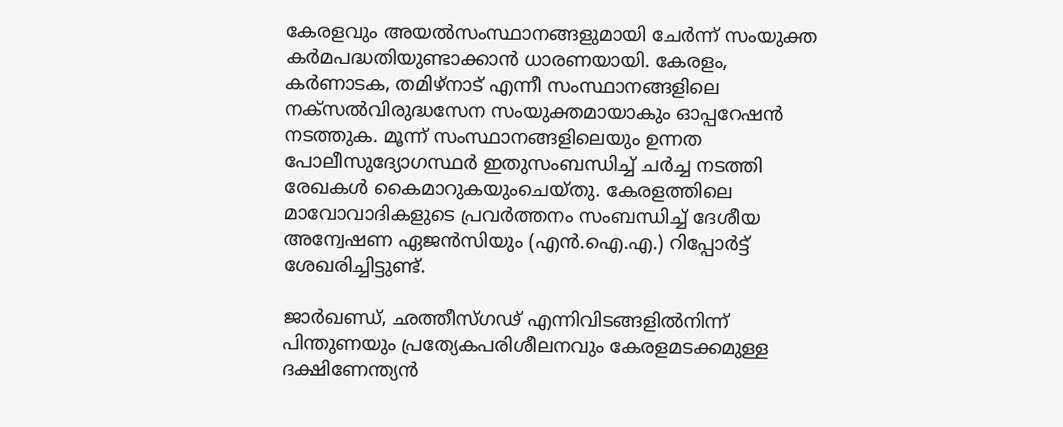കേരളവും അയല്‍സംസ്ഥാനങ്ങളുമായി ചേര്‍ന്ന് സംയുക്ത കര്‍മപദ്ധതിയുണ്ടാക്കാന്‍ ധാരണയായി. കേരളം, കര്‍ണാടക, തമിഴ്‌നാട് എന്നീ സംസ്ഥാനങ്ങളിലെ നക്‌സല്‍വിരുദ്ധസേന സംയുക്തമായാകും ഓപ്പറേഷന്‍ നടത്തുക. മൂന്ന് സംസ്ഥാനങ്ങളിലെയും ഉന്നത പോലീസുദ്യോഗസ്ഥര്‍ ഇതുസംബന്ധിച്ച് ചര്‍ച്ച നടത്തി രേഖകള്‍ കൈമാറുകയുംചെയ്തു. കേരളത്തിലെ മാവോവാദികളുടെ പ്രവര്‍ത്തനം സംബന്ധിച്ച് ദേശീയ അന്വേഷണ ഏജന്‍സിയും (എന്‍.ഐ.എ.) റിപ്പോര്‍ട്ട് ശേഖരിച്ചിട്ടുണ്ട്.

ജാര്‍ഖണ്ഡ്, ഛത്തീസ്ഗഢ് എന്നിവിടങ്ങളില്‍നിന്ന് പിന്തുണയും പ്രത്യേകപരിശീലനവും കേരളമടക്കമുള്ള ദക്ഷിണേന്ത്യന്‍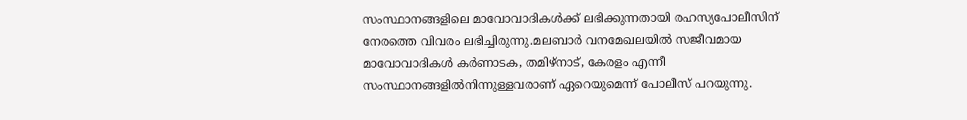സംസ്ഥാനങ്ങളിലെ മാവോവാദികള്‍ക്ക് ലഭിക്കുന്നതായി രഹസ്യപോലീസിന് നേരത്തെ വിവരം ലഭിച്ചിരുന്നു.മലബാര്‍ വനമേഖലയില്‍ സജീവമായ മാവോവാദികള്‍ കര്‍ണാടക, തമിഴ്‌നാട്, കേരളം എന്നീ സംസ്ഥാനങ്ങളില്‍നിന്നുള്ളവരാണ് ഏറെയുമെന്ന് പോലീസ് പറയുന്നു.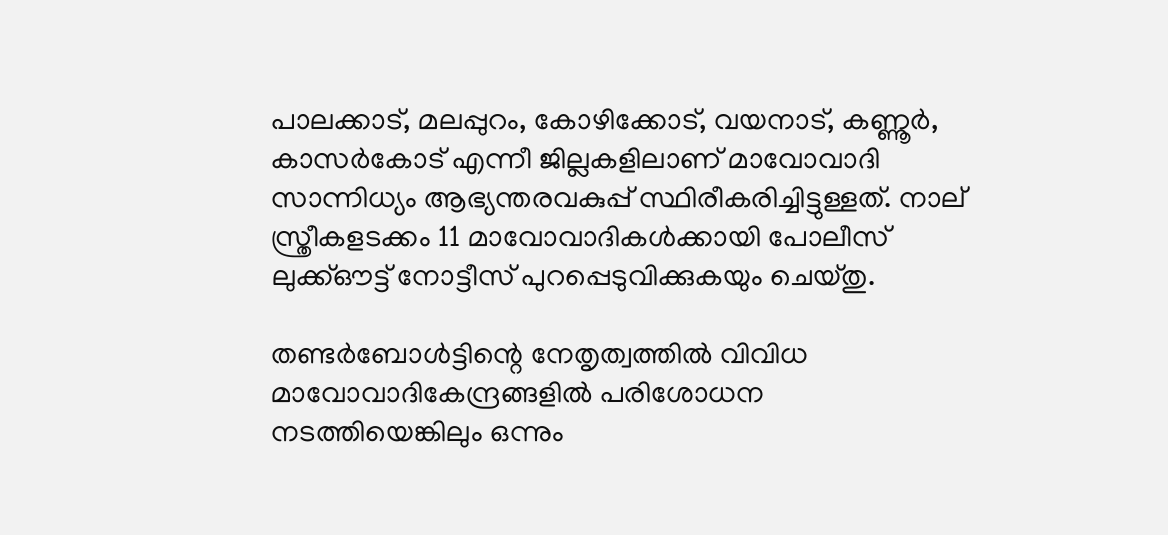പാലക്കാട്, മലപ്പുറം, കോഴിക്കോട്, വയനാട്, കണ്ണൂര്‍, കാസര്‍കോട് എന്നീ ജില്ലകളിലാണ് മാവോവാദി സാന്നിധ്യം ആഭ്യന്തരവകുപ്പ് സ്ഥിരീകരിച്ചിട്ടുള്ളത്. നാല് സ്ത്രീകളടക്കം 11 മാവോവാദികള്‍ക്കായി പോലീസ് ലുക്ക്ഔട്ട് നോട്ടീസ് പുറപ്പെടുവിക്കുകയും ചെയ്തു.

തണ്ടര്‍ബോള്‍ട്ടിന്റെ നേതൃത്വത്തില്‍ വിവിധ മാവോവാദികേന്ദ്രങ്ങളില്‍ പരിശോധന നടത്തിയെങ്കിലും ഒന്നും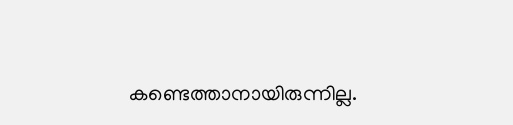കണ്ടെത്താനായിരുന്നില്ല.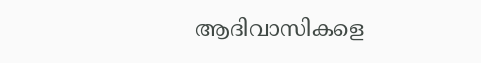ആദിവാസികളെ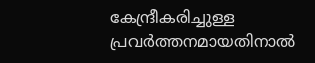കേന്ദ്രീകരിച്ചുള്ള പ്രവര്‍ത്തനമായതിനാല്‍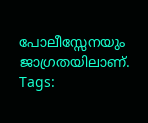പോലീസ്സേനയും ജാഗ്രതയിലാണ്.
Tags: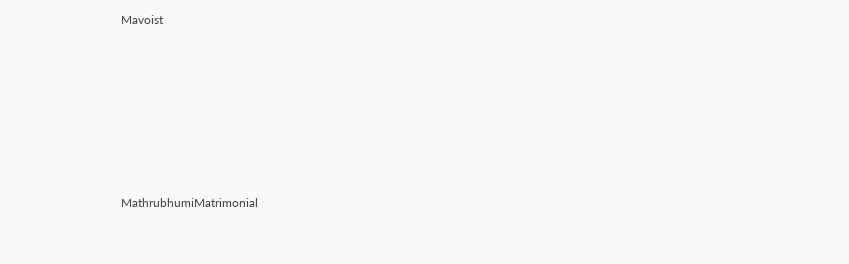Mavoist








MathrubhumiMatrimonial